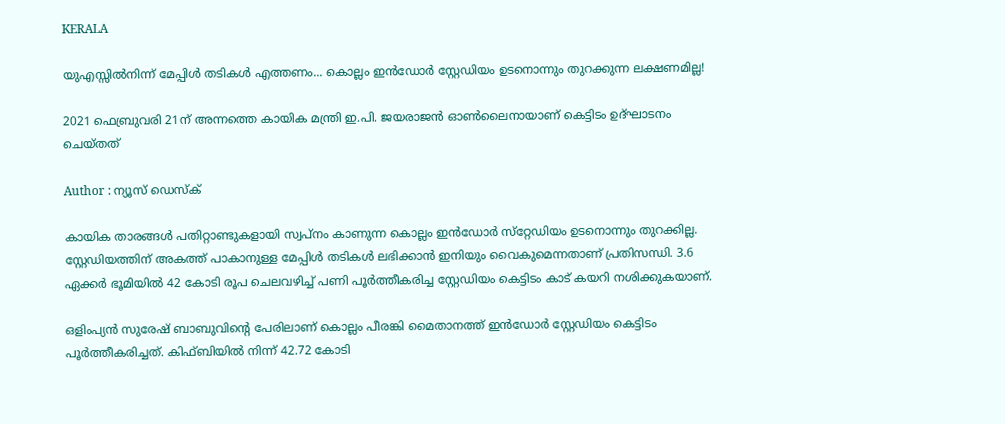KERALA

യുഎസ്സില്‍നിന്ന് മേപ്പിള്‍ തടികള്‍ എത്തണം... കൊല്ലം ഇന്‍ഡോര്‍ സ്റ്റേഡിയം ഉടനൊന്നും തുറക്കുന്ന ലക്ഷണമില്ല!

2021 ഫെബ്രുവരി 21ന് അന്നത്തെ കായിക മന്ത്രി ഇ.പി. ജയരാജൻ ഓൺലൈനായാണ് കെട്ടിടം ഉദ്ഘാടനം ചെയ്തത്

Author : ന്യൂസ് ഡെസ്ക്

കായിക താരങ്ങൾ പതിറ്റാണ്ടുകളായി സ്വപ്നം കാണുന്ന കൊല്ലം ഇൻഡോർ സ്‌റ്റേഡിയം ഉടനൊന്നും തുറക്കില്ല. സ്റ്റേഡിയത്തിന് അകത്ത് പാകാനുള്ള മേപ്പിള്‍ തടികൾ ലഭിക്കാൻ ഇനിയും വൈകുമെന്നതാണ് പ്രതിസന്ധി. 3.6 ഏക്കർ ഭൂമിയിൽ 42 കോടി രൂപ ചെലവഴിച്ച്‌ പണി പൂർത്തീകരിച്ച സ്റ്റേഡിയം കെട്ടിടം കാട് കയറി നശിക്കുകയാണ്.

ഒളിംപ്യന്‍ സുരേഷ് ബാബുവിന്റെ പേരിലാണ് കൊല്ലം പീരങ്കി മൈതാനത്ത് ഇന്‍ഡോര്‍ സ്റ്റേഡിയം കെട്ടിടം പൂർത്തീകരിച്ചത്. കിഫ്ബിയിൽ നിന്ന് 42.72 കോടി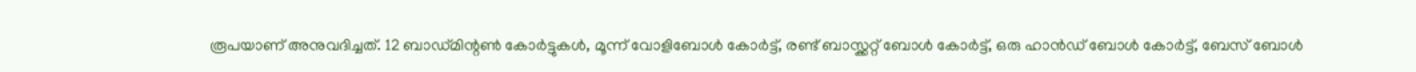രൂപയാണ് അനുവദിച്ചത്. 12 ബാഡ്‍മിന്റണ്‍ കോർട്ടുകൾ, മൂന്ന് വോളിബോൾ കോർട്ട്, രണ്ട് ബാസ്ക്കറ്റ് ബോൾ കോർട്ട്, ഒരു ഹാന്‍ഡ് ബോൾ കോർട്ട്, ബേസ് ബോൾ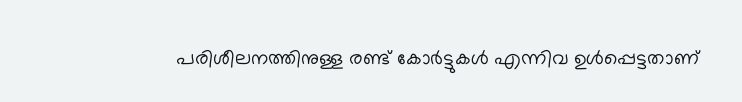പരിശീലനത്തിനുള്ള രണ്ട് കോർട്ടുകൾ എന്നിവ ഉൾപ്പെട്ടതാണ്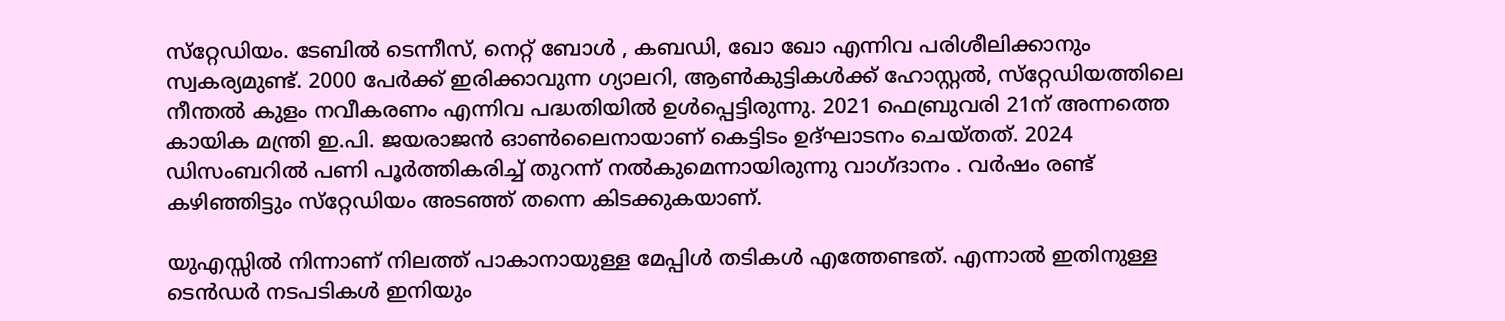സ്‌റ്റേഡിയം. ടേബിൽ ടെന്നീസ്, നെറ്റ് ബോൾ , കബഡി, ഖോ ഖോ എന്നിവ പരിശീലിക്കാനും സ്വകര്യമുണ്ട്. 2000 പേർക്ക് ഇരിക്കാവുന്ന ഗ്യാലറി, ആൺകുട്ടികൾക്ക് ഹോസ്റ്റൽ, സ്‌റ്റേഡിയത്തിലെ നീന്തൽ കുളം നവീകരണം എന്നിവ പദ്ധതിയിൽ ഉൾപ്പെട്ടിരുന്നു. 2021 ഫെബ്രുവരി 21ന് അന്നത്തെ കായിക മന്ത്രി ഇ.പി. ജയരാജൻ ഓൺലൈനായാണ് കെട്ടിടം ഉദ്ഘാടനം ചെയ്തത്. 2024 ഡിസംബറിൽ പണി പൂർത്തികരിച്ച് തുറന്ന് നൽകുമെന്നായിരുന്നു വാഗ്ദാനം . വർഷം രണ്ട് കഴിഞ്ഞിട്ടും സ്‌റ്റേഡിയം അടഞ്ഞ് തന്നെ കിടക്കുകയാണ്.

യുഎസ്സിൽ നിന്നാണ് നിലത്ത് പാകാനായുള്ള മേപ്പിള്‍ തടികൾ എത്തേണ്ടത്. എന്നാൽ ഇതിനുള്ള ടെൻഡർ നടപടികൾ ഇനിയും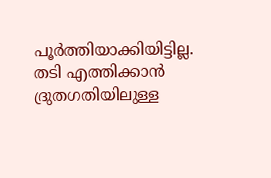പൂർത്തിയാക്കിയിട്ടില്ല. തടി എത്തിക്കാൻ ദ്രുതഗതിയിലുള്ള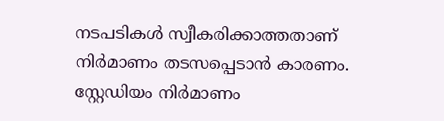നടപടികൾ സ്വീകരിക്കാത്തതാണ് നിർമാണം തടസപ്പെടാൻ കാരണം. സ്റ്റേഡിയം നിർമാണം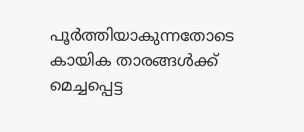പൂർത്തിയാകുന്നതോടെ കായിക താരങ്ങൾക്ക് മെച്ചപ്പെട്ട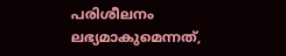പരിശീലനം ലഭ്യമാകുമെന്നത്,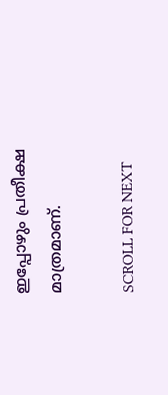ഇപ്പോഴും പ്രതീക്ഷ മാത്രമാണ്.

SCROLL FOR NEXT